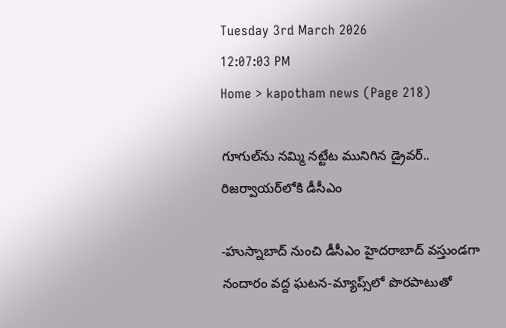Tuesday 3rd March 2026
12:07:03 PM
Home > kapotham news (Page 218)

గూగుల్‌ను నమ్మి నట్టేట మునిగిన డ్రైవర్.. రిజర్వాయర్‌లోకి డీసీఎం

-హుస్నాబాద్ నుంచి డీసీఎం హైదరాబాద్ వస్తుండగా నందారం వద్ద ఘటన-మ్యాప్స్‌లో పొరపాటుతో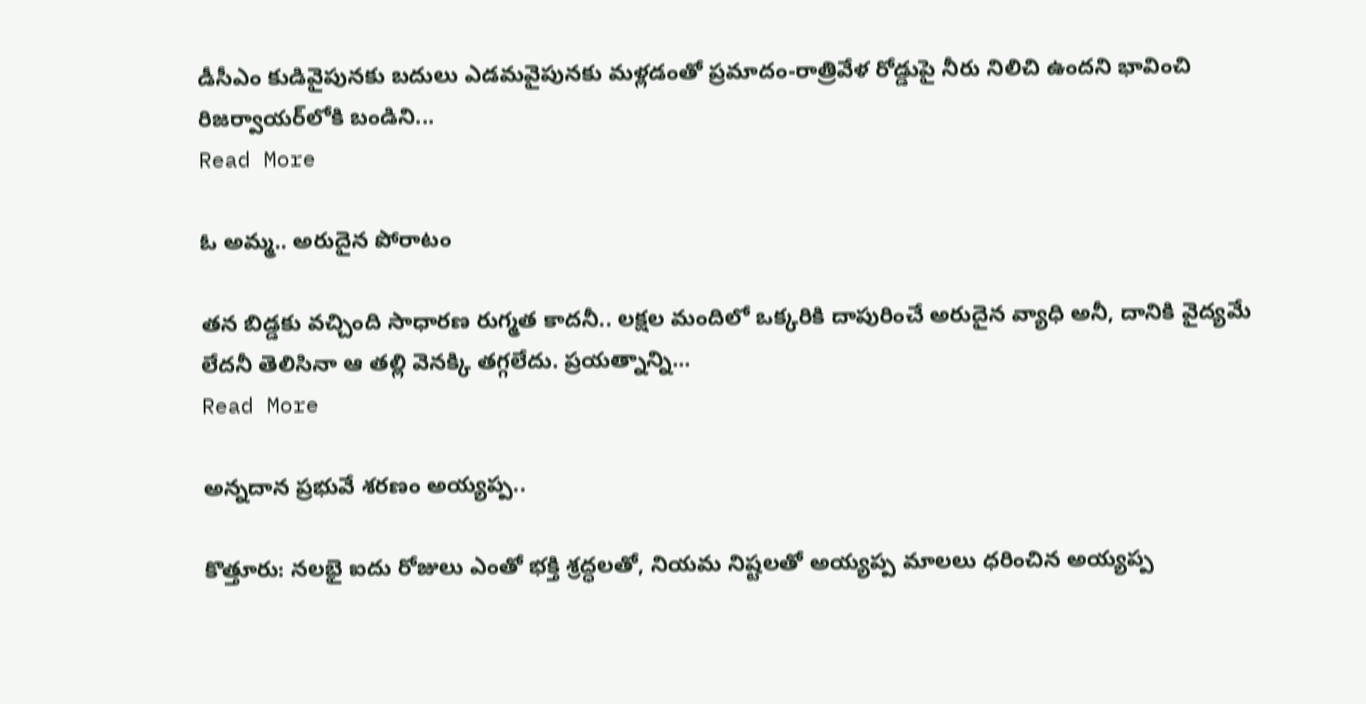డీసీఎం కుడివైపునకు బదులు ఎడమవైపునకు మళ్లడంతో ప్రమాదం-రాత్రివేళ రోడ్డుపై నీరు నిలిచి ఉందని భావించి రిజర్వాయర్‌లోకి బండిని...
Read More

ఓ అమ్మ.. అరుదైన పోరాటం

తన బిడ్డకు వచ్చింది సాధారణ రుగ్మత కాదనీ.. లక్షల మందిలో ఒక్కరికి దాపురించే అరుదైన వ్యాధి అనీ, దానికి వైద్యమే లేదనీ తెలిసినా ఆ తల్లి వెనక్కి తగ్గలేదు. ప్రయత్నాన్ని...
Read More

అన్నదాన ప్రభువే శరణం అయ్యప్ప..

కొత్తూరు: నలభై ఐదు రోజులు ఎంతో భక్తి శ్రద్ధలతో, నియమ నిష్టలతో అయ్యప్ప మాలలు ధరించిన అయ్యప్ప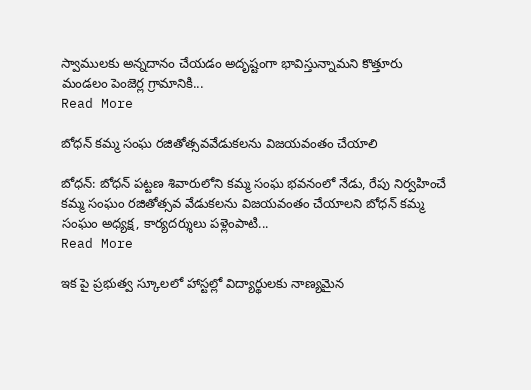స్వాములకు అన్నదానం చేయడం అదృష్టంగా భావిస్తున్నామని కొత్తూరు మండలం పెంజెర్ల గ్రామానికి...
Read More

బోధన్‌ కమ్మ సంఘ రజితోత్సవవేడుకలను విజయవంతం చేయాలి

బోధన్‌: బోధన్‌ పట్టణ శివారులోని కమ్మ సంఘ భవనంలో నేడు, రేపు నిర్వహించే కమ్మ సంఘం రజితోత్సవ వేడుకలను విజయవంతం చేయాలని బోధన్‌ కమ్మ సంఘం అధ్యక్ష, కార్యదర్శులు పళ్లెంపాటి...
Read More

ఇక పై ప్రభుత్వ స్కూలలో హాస్టల్లో విద్యార్థులకు నాణ్యమైన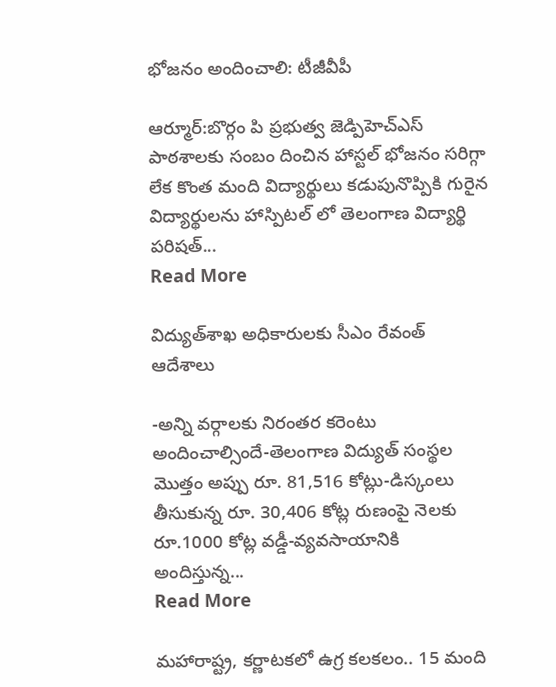భోజనం అందించాలి: టీజీవీపీ

ఆర్మూర్‌:బొర్గం పి ప్రభుత్వ జెడ్పిహెచ్‌ఎస్‌ పాఠశాలకు సంబం దించిన హాస్టల్‌ భోజనం సరిగ్గా లేక కొంత మంది విద్యార్థులు కడుపునొప్పికి గురైన విద్యార్థులను హాస్పిటల్‌ లో తెలంగాణ విద్యార్థి పరిషత్‌...
Read More

విద్యుత్‌శాఖ అధికారులకు సీఎం రేవంత్ ఆదేశాలు

-అన్ని వర్గాలకు నిరంతర కరెంటు అందించాల్సిందే-తెలంగాణ విద్యుత్ సంస్థల మొత్తం అప్పు రూ. 81,516 కోట్లు-డిస్కంలు తీసుకున్న రూ. 30,406 కోట్ల రుణంపై నెలకు రూ.1000 కోట్ల వడ్డీ-వ్యవసాయానికి అందిస్తున్న...
Read More

మహారాష్ట్ర, కర్ణాటకలో ఉగ్ర కలకలం.. 15 మంది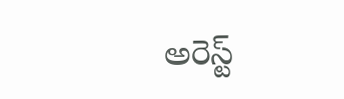అరెస్ట్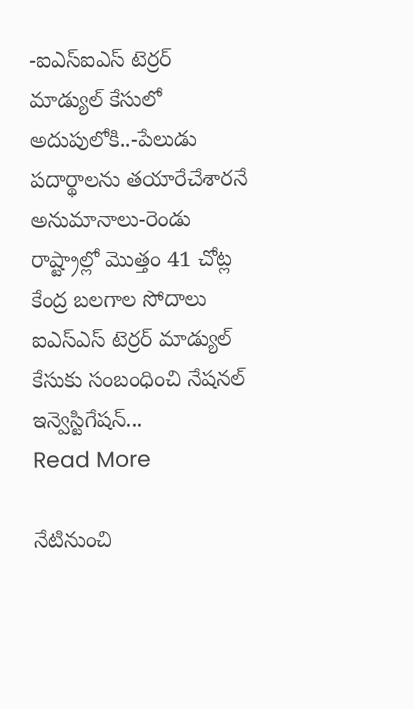-ఐఎస్ఐఎస్ టెర్రర్ మాడ్యుల్ కేసులో అదుపులోకి..-పేలుడు పదార్థాలను తయారేచేశారనే అనుమానాలు-రెండు రాష్ట్రాల్లో మొత్తం 41 చోట్ల కేంద్ర బలగాల సోదాలు ఐఎస్ఎస్ టెర్రర్ మాడ్యుల్ కేసుకు సంబంధించి నేషనల్ ఇన్వెస్టిగేషన్...
Read More

నేటినుంచి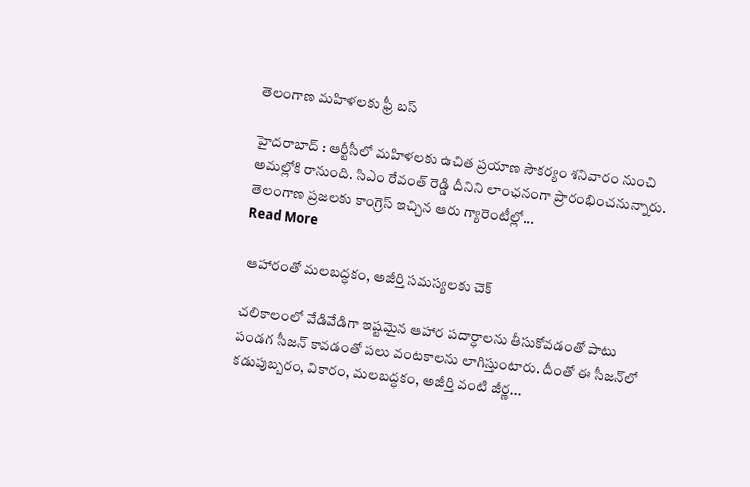తెలంగాణ మహిళలకు ఫ్రీ బస్‌

హైదరాబాద్‌ : ఆర్టీసీలో మహిళలకు ఉచిత ప్రయాణ సౌకర్యం శనివారం నుంచి అమల్లోకి రానుంది. సిఎం రేవంత్‌ రెడ్డి దీనిని లాంఛనంగా ప్రారంభించనున్నారు. తెలంగాణ ప్రజలకు కాంగ్రెస్‌ ఇచ్చిన ఆరు గ్యారెంటీల్లో...
Read More

 ఆహారంతో మ‌ల‌బ‌ద్ధ‌కం, అజీర్తి స‌మ‌స్య‌ల‌కు చెక్‌

చ‌లికాలంలో వేడివేడిగా ఇష్ట‌మైన ఆహార ప‌దార్ధాల‌ను తీసుకోవడంతో పాటు పండ‌గ సీజ‌న్ కావ‌డంతో ప‌లు వంట‌కాల‌ను లాగిస్తుంటారు. దీంతో ఈ సీజ‌న్‌లో క‌డుపుబ్బ‌రం, వికారం, మ‌ల‌బ‌ద్ధ‌కం, అజీర్తి వంటి జీర్ణ...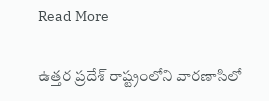Read More

ఉత్తర ప్రదేశ్‌ రాష్ట్రంలోని వారణాసిలో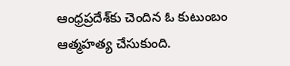ఆంధ్రప్రదేశ్‌కు చెందిన ఓ కుటుంబం ఆత్మహత్య చేసుకుంది.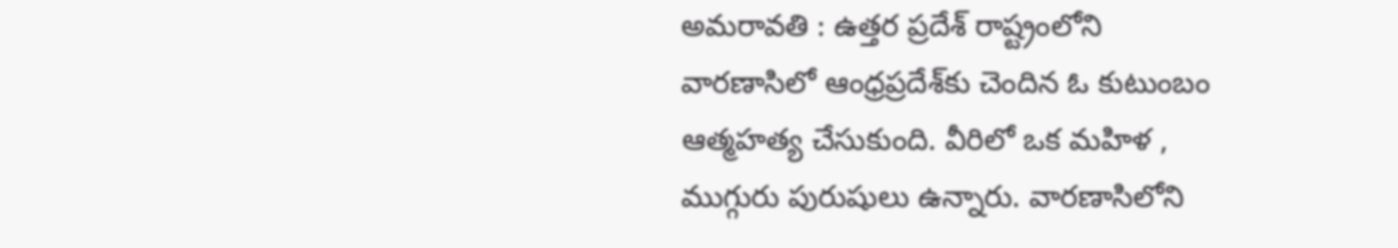అమరావతి : ఉత్తర ప్రదేశ్‌ రాష్ట్రంలోని వారణాసిలో ఆంధ్రప్రదేశ్‌కు చెందిన ఓ కుటుంబం ఆత్మహత్య చేసుకుంది. వీరిలో ఒక మహిళ , ముగ్గురు పురుషులు ఉన్నారు. వారణాసిలోని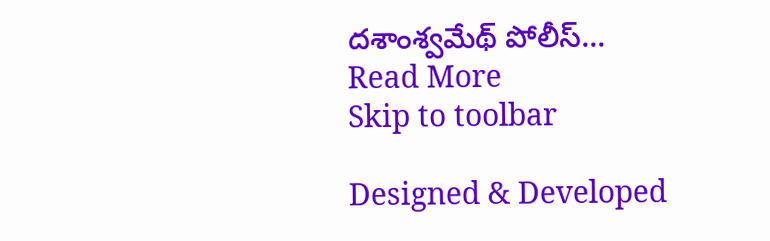దశాంశ్వమేథ్‌ పోలీస్‌...
Read More
Skip to toolbar

Designed & Developed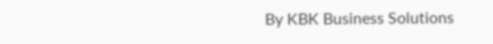By KBK Business Solutions